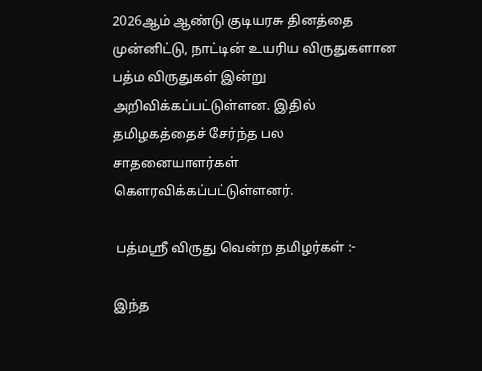2026ஆம் ஆண்டு குடியரசு தினத்தை முன்னிட்டு, நாட்டின் உயரிய விருதுகளான பத்ம விருதுகள் இன்று அறிவிக்கப்பட்டுள்ளன. இதில் தமிழகத்தைச் சேர்ந்த பல சாதனையாளர்கள் கௌரவிக்கப்பட்டுள்ளனர்.

 பத்மஸ்ரீ விருது வென்ற தமிழர்கள் :-

இந்த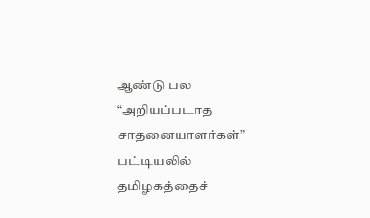ஆண்டு பல “அறியப்படாத சாதனையாளர்கள்” பட்டியலில் தமிழகத்தைச்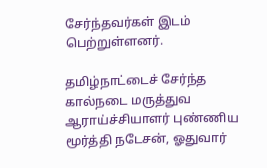சேர்ந்தவர்கள் இடம் பெற்றுள்ளனர்.

தமிழ்நாட்டைச் சேர்ந்த கால்நடை மருத்துவ ஆராய்ச்சியாளர் புண்ணிய மூர்த்தி நடேசன், ஓதுவார்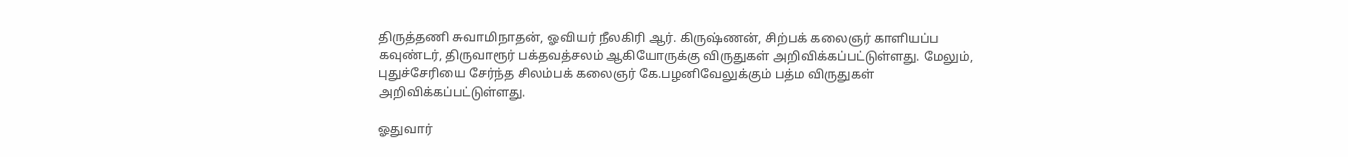திருத்தணி சுவாமிநாதன், ஓவியர் நீலகிரி ஆர். கிருஷ்ணன், சிற்பக் கலைஞர் காளியப்ப கவுண்டர், திருவாரூர் பக்தவத்சலம் ஆகியோருக்கு விருதுகள் அறிவிக்கப்பட்டுள்ளது. மேலும், புதுச்சேரியை சேர்ந்த சிலம்பக் கலைஞர் கே.பழனிவேலுக்கும் பத்ம விருதுகள் அறிவிக்கப்பட்டுள்ளது.

ஓதுவார்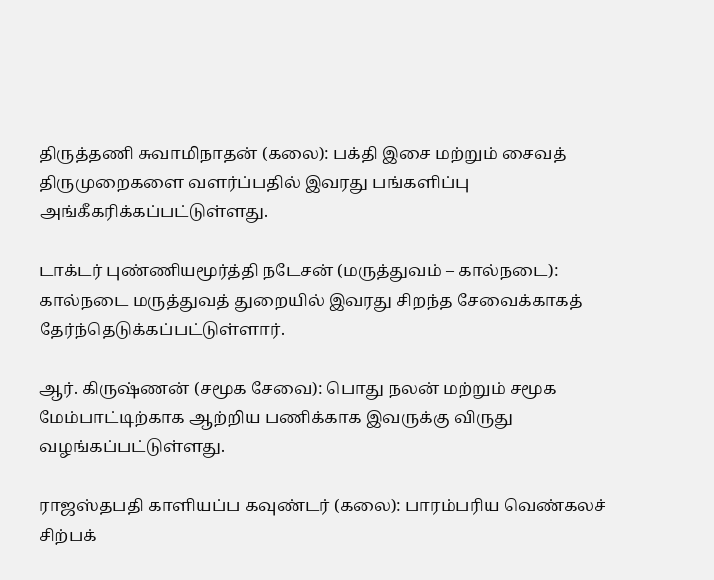திருத்தணி சுவாமிநாதன் (கலை): பக்தி இசை மற்றும் சைவத் திருமுறைகளை வளர்ப்பதில் இவரது பங்களிப்பு அங்கீகரிக்கப்பட்டுள்ளது.

டாக்டர் புண்ணியமூர்த்தி நடேசன் (மருத்துவம் – கால்நடை): கால்நடை மருத்துவத் துறையில் இவரது சிறந்த சேவைக்காகத் தேர்ந்தெடுக்கப்பட்டுள்ளார்.

ஆர். கிருஷ்ணன் (சமூக சேவை): பொது நலன் மற்றும் சமூக மேம்பாட்டிற்காக ஆற்றிய பணிக்காக இவருக்கு விருது வழங்கப்பட்டுள்ளது.

ராஜஸ்தபதி காளியப்ப கவுண்டர் (கலை): பாரம்பரிய வெண்கலச் சிற்பக்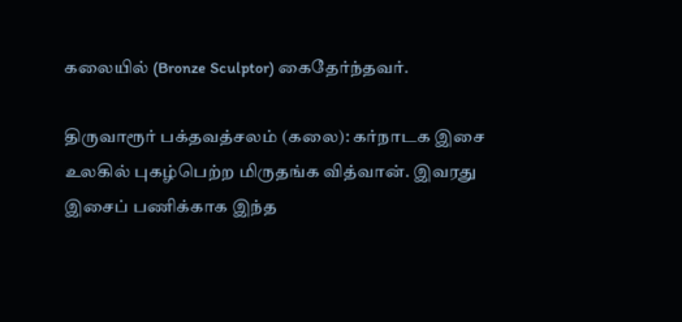கலையில் (Bronze Sculptor) கைதேர்ந்தவர்.

திருவாரூர் பக்தவத்சலம் (கலை): கர்நாடக இசை உலகில் புகழ்பெற்ற மிருதங்க வித்வான். இவரது இசைப் பணிக்காக இந்த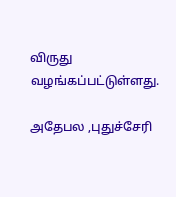விருது வழங்கப்பட்டுள்ளது.

அதேபல ,புதுச்சேரி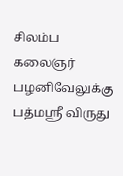சிலம்ப கலைஞர் பழனிவேலுக்கு பத்மஸ்ரீ விருது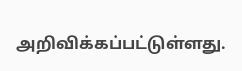அறிவிக்கப்பட்டுள்ளது.